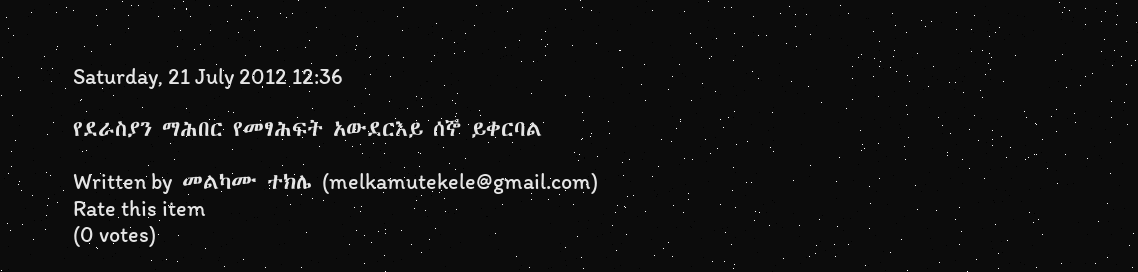Saturday, 21 July 2012 12:36

የደራስያን ማሕበር የመፃሕፍት አውደርእይ ሰኞ ይቀርባል

Written by  መልካሙ ተክሌ (melkamutekele@gmail.com)
Rate this item
(0 votes)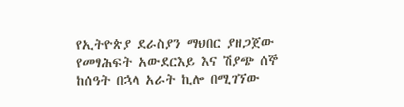የኢትዮጵያ ደራስያን ማህበር ያዘጋጀው የመፃሕፍት አውደርእይ እና ሽያጭ ሰኞ ከሰዓት በኋላ አራት ኪሎ በሚገኘው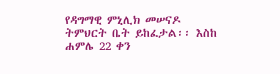የዳግማዊ ምኒሊክ መሠናዶ ትምህርት ቤት ይከፈታል፡፡ እስከ ሐምሌ 22 ቀን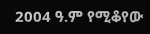2004 ዓ.ም የሚቆየው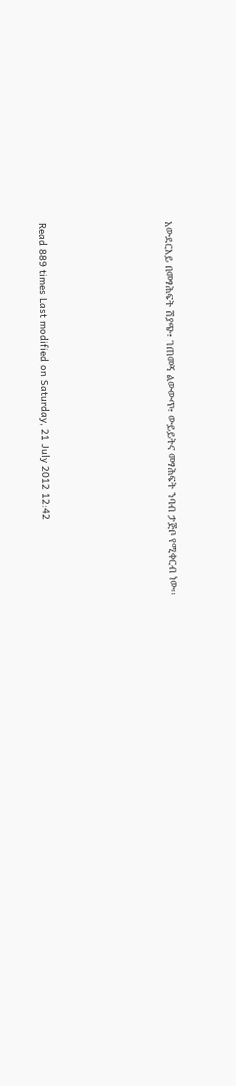አውደርእይ በመፃሕፍት ሽያጭ፣ ገጠመኝ ልውውጥ፣ ውይይትና መፃሕፍት ንባብ ታጅቦ የሚቀርብ ነው፡፡





Read 889 times Last modified on Saturday, 21 July 2012 12:42